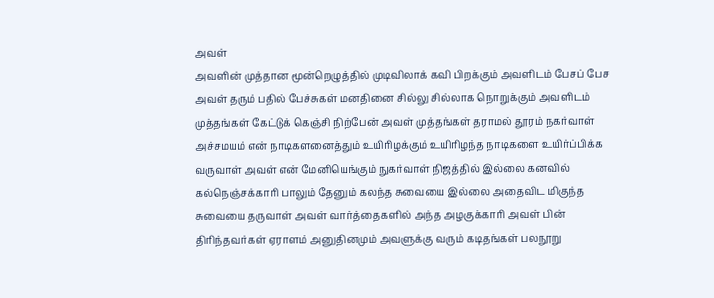அவள்
அவளின் முத்தான மூன்றெழுத்தில் முடிவிலாக் கவி பிறக்கும் அவளிடம் பேசப் பேச அவள் தரும் பதில் பேச்சுகள் மனதினை சில்லு சில்லாக நொறுக்கும் அவளிடம் முத்தங்கள் கேட்டுக் கெஞ்சி நிற்பேன் அவள் முத்தங்கள் தராமல் தூரம் நகர்வாள் அச்சமயம் என் நாடிகளனைத்தும் உயிரிழக்கும் உயிரிழந்த நாடிகளை உயிர்ப்பிக்க வருவாள் அவள் என் மேனியெங்கும் நுகர்வாள் நிஜத்தில் இல்லை கனவில் கல்நெஞ்சக்காரி பாலும் தேனும் கலந்த சுவையை இல்லை அதைவிட மிகுந்த சுவையை தருவாள் அவள் வார்த்தைகளில் அந்த அழகுக்காரி அவள் பின் திரிந்தவர்கள் ஏராளம் அனுதினமும் அவளுக்கு வரும் கடிதங்கள் பலநூறு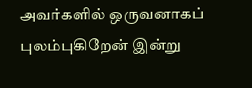அவர்களில் ஒருவனாகப் புலம்புகிறேன் இன்று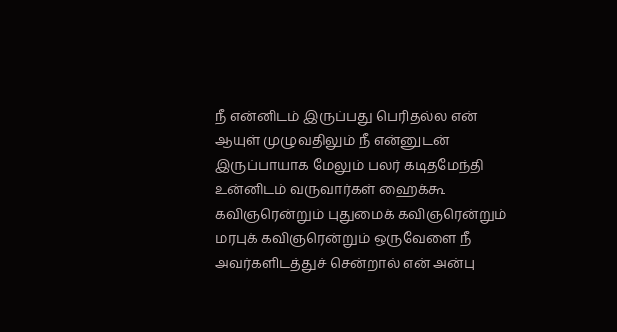நீ என்னிடம் இருப்பது பெரிதல்ல என் ஆயுள் முழுவதிலும் நீ என்னுடன் இருப்பாயாக மேலும் பலர் கடிதமேந்தி உன்னிடம் வருவார்கள் ஹைக்கூ கவிஞரென்றும் புதுமைக் கவிஞரென்றும் மரபுக் கவிஞரென்றும் ஒருவேளை நீ அவர்களிடத்துச் சென்றால் என் அன்பு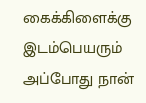கைக்கிளைக்கு இடம்பெயரும் அப்போது நான்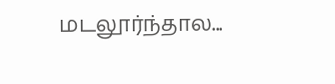மடலூர்ந்தால...